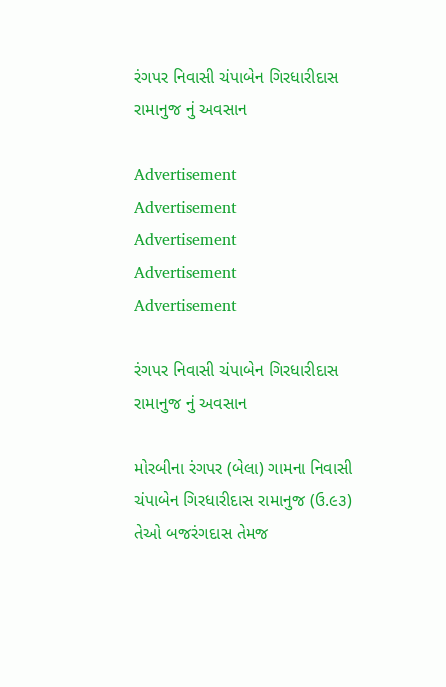રંગપર નિવાસી ચંપાબેન ગિરધારીદાસ રામાનુજ નું અવસાન

Advertisement
Advertisement
Advertisement
Advertisement
Advertisement

રંગપર નિવાસી ચંપાબેન ગિરધારીદાસ રામાનુજ નું અવસાન

મોરબીના રંગપર (બેલા) ગામના નિવાસી ચંપાબેન ગિરધારીદાસ રામાનુજ (ઉ.૯૩) તેઓ બજરંગદાસ તેમજ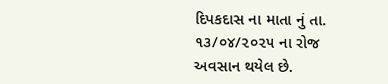દિપકદાસ ના માતા નું તા. ૧૩/૦૪/૨૦૨૫ ના રોજ અવસાન થયેલ છે.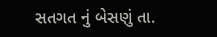સતગત નું બેસણું તા.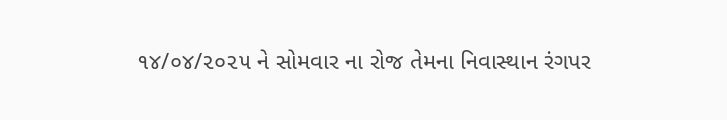૧૪/૦૪/૨૦૨૫ ને સોમવાર ના રોજ તેમના નિવાસ્થાન રંગપર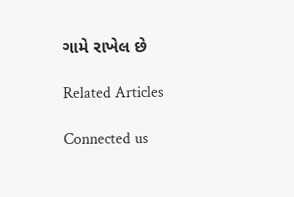ગામે રાખેલ છે

Related Articles

Connected us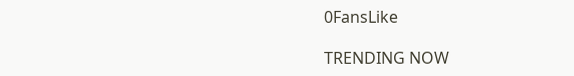0FansLike

TRENDING NOW